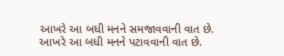આખરે આ બધી મનને સમજાવવાની વાત છે.
આખરે આ બધી મનને પટાવવાની વાત છે.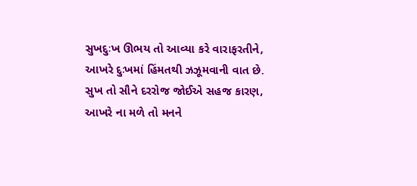સુખદુઃખ ઊભય તો આવ્યા કરે વારાફરતીને,
આખરે દુઃખમાં હિંમતથી ઝઝૂમવાની વાત છે.
સુખ તો સૌને દરરોજ જોઈએ સહજ કારણ,
આખરે ના મળે તો મનને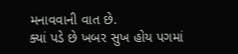મનાવવાની વાત છે.
ક્યાં પડે છે ખબર સુખ હોય પગમાં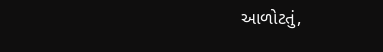આળોટતું,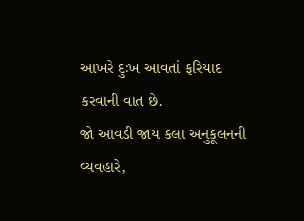આખરે દુઃખ આવતાં ફરિયાદ કરવાની વાત છે.
જો આવડી જાય કલા અનુકૂલનની વ્યવહારે,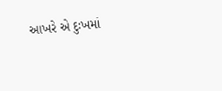આખરે એ દુઃખમાં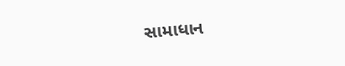સામાધાન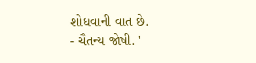શોધવાની વાત છે.
- ચૈતન્ય જોષી. '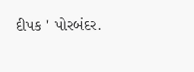દીપક ' પોરબંદર.